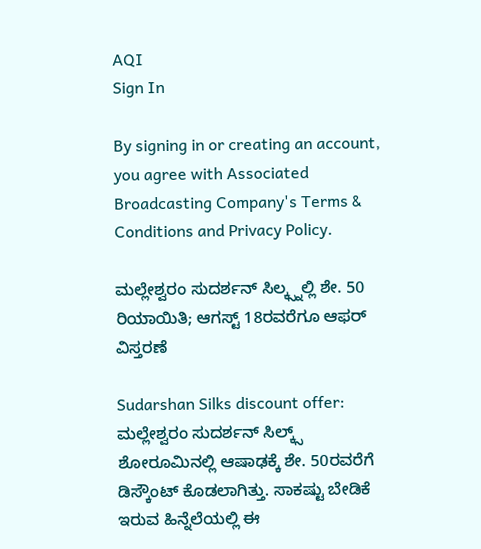AQI
Sign In

By signing in or creating an account, you agree with Associated Broadcasting Company's Terms & Conditions and Privacy Policy.

ಮಲ್ಲೇಶ್ವರಂ ಸುದರ್ಶನ್ ಸಿಲ್ಕ್ಸ್ನಲ್ಲಿ ಶೇ. 50 ರಿಯಾಯಿತಿ; ಆಗಸ್ಟ್ 18ರವರೆಗೂ ಆಫರ್ ವಿಸ್ತರಣೆ

Sudarshan Silks discount offer: ಮಲ್ಲೇಶ್ವರಂ ಸುದರ್ಶನ್ ಸಿಲ್ಕ್ಸ್ ಶೋರೂಮಿನಲ್ಲಿ ಆಷಾಢಕ್ಕೆ ಶೇ. 50ರವರೆಗೆ ಡಿಸ್ಕೌಂಟ್ ಕೊಡಲಾಗಿತ್ತು. ಸಾಕಷ್ಟು ಬೇಡಿಕೆ ಇರುವ ಹಿನ್ನೆಲೆಯಲ್ಲಿ ಈ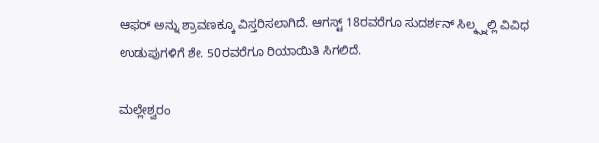ಆಫರ್ ಅನ್ನು ಶ್ರಾವಣಕ್ಕೂ ವಿಸ್ತರಿಸಲಾಗಿದೆ. ಆಗಸ್ಟ್ 18ರವರೆಗೂ ಸುದರ್ಶನ್ ಸಿಲ್ಕ್ಸ್ನಲ್ಲಿ ವಿವಿಧ ಉಡುಪುಗಳಿಗೆ ಶೇ. 50ರವರೆಗೂ ರಿಯಾಯಿತಿ ಸಿಗಲಿದೆ.

ಮಲ್ಲೇಶ್ವರಂ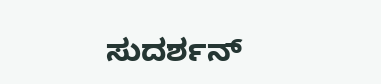ಸುದರ್ಶನ್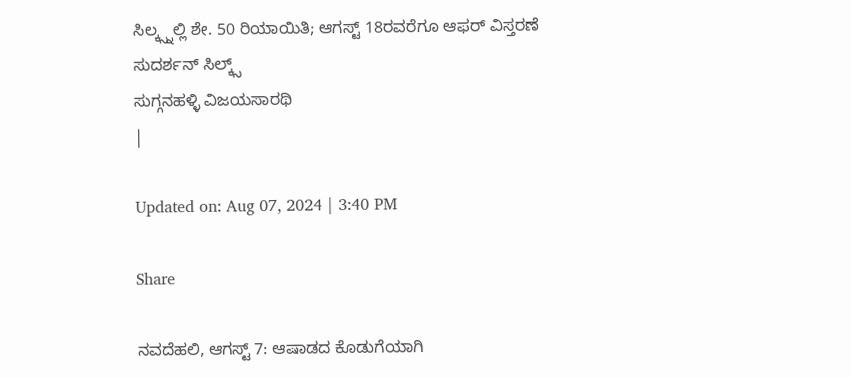ಸಿಲ್ಕ್ಸ್ನಲ್ಲಿ ಶೇ. 50 ರಿಯಾಯಿತಿ; ಆಗಸ್ಟ್ 18ರವರೆಗೂ ಆಫರ್ ವಿಸ್ತರಣೆ
ಸುದರ್ಶನ್ ಸಿಲ್ಕ್ಸ್
ಸುಗ್ಗನಹಳ್ಳಿ ವಿಜಯಸಾರಥಿ
|

Updated on: Aug 07, 2024 | 3:40 PM

Share

ನವದೆಹಲಿ, ಆಗಸ್ಟ್ 7: ಆಷಾಡದ ಕೊಡುಗೆಯಾಗಿ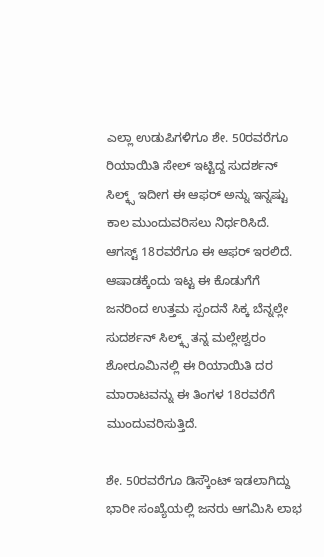ಎಲ್ಲಾ ಉಡುಪಿಗಳಿಗೂ ಶೇ. 50ರವರೆಗೂ ರಿಯಾಯಿತಿ ಸೇಲ್ ಇಟ್ಟಿದ್ದ ಸುದರ್ಶನ್ ಸಿಲ್ಕ್ಸ್ ಇದೀಗ ಈ ಆಫರ್ ಅನ್ನು ಇನ್ನಷ್ಟು ಕಾಲ ಮುಂದುವರಿಸಲು ನಿರ್ಧರಿಸಿದೆ. ಆಗಸ್ಟ್ 18ರವರೆಗೂ ಈ ಆಫರ್ ಇರಲಿದೆ. ಆಷಾಡಕ್ಕೆಂದು ಇಟ್ಟ ಈ ಕೊಡುಗೆಗೆ ಜನರಿಂದ ಉತ್ತಮ ಸ್ಪಂದನೆ ಸಿಕ್ಕ ಬೆನ್ನಲ್ಲೇ ಸುದರ್ಶನ್ ಸಿಲ್ಕ್ಸ್ ತನ್ನ ಮಲ್ಲೇಶ್ವರಂ ಶೋರೂಮಿನಲ್ಲಿ ಈ ರಿಯಾಯಿತಿ ದರ ಮಾರಾಟವನ್ನು ಈ ತಿಂಗಳ 18ರವರೆಗೆ ಮುಂದುವರಿಸುತ್ತಿದೆ.

ಶೇ. 50ರವರೆಗೂ ಡಿಸ್ಕೌಂಟ್ ಇಡಲಾಗಿದ್ದು ಭಾರೀ ಸಂಖ್ಯೆಯಲ್ಲಿ ಜನರು ಆಗಮಿಸಿ ಲಾಭ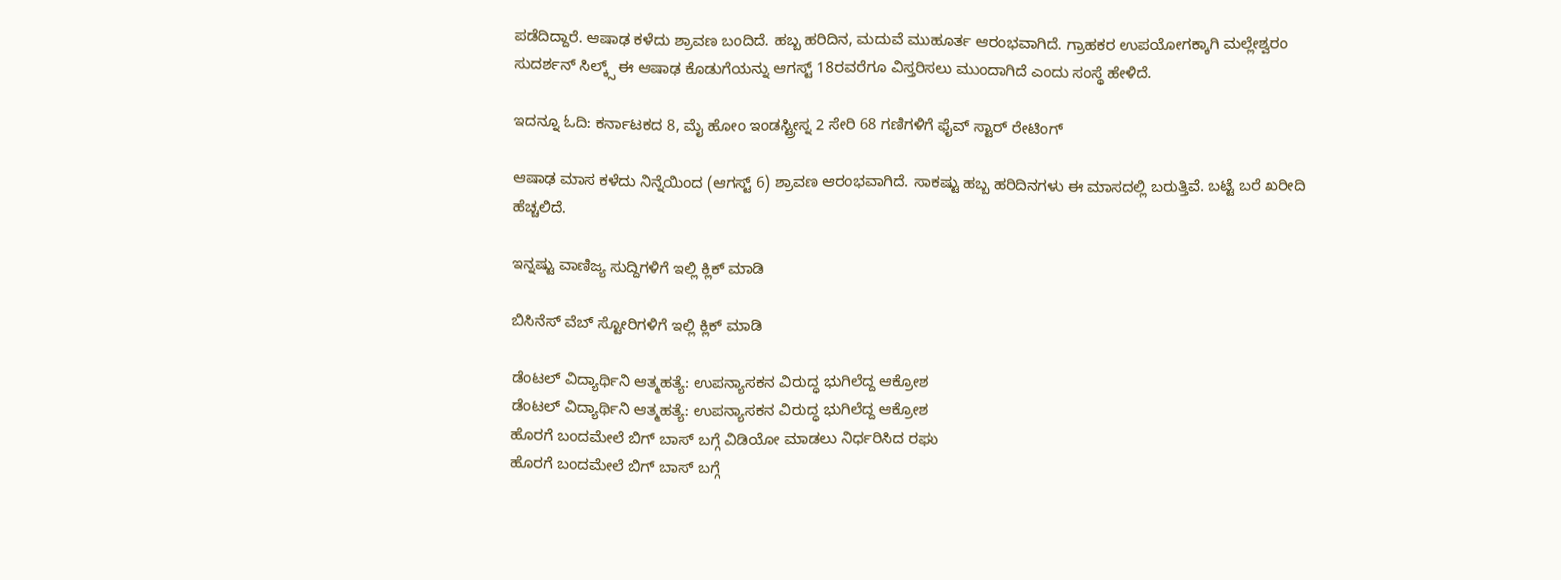ಪಡೆದಿದ್ದಾರೆ. ಆಷಾಢ ಕಳೆದು ಶ್ರಾವಣ ಬಂದಿದೆ. ಹಬ್ಬ ಹರಿದಿನ, ಮದುವೆ ಮುಹೂರ್ತ ಆರಂಭವಾಗಿದೆ. ಗ್ರಾಹಕರ ಉಪಯೋಗಕ್ಕಾಗಿ ಮಲ್ಲೇಶ್ವರಂ ಸುದರ್ಶನ್ ಸಿಲ್ಕ್ಸ್ ಈ ಆಷಾಢ ಕೊಡುಗೆಯನ್ನು ಆಗಸ್ಟ್ 18ರವರೆಗೂ ವಿಸ್ತರಿಸಲು ಮುಂದಾಗಿದೆ ಎಂದು ಸಂಸ್ಥೆ ಹೇಳಿದೆ.

ಇದನ್ನೂ ಓದಿ: ಕರ್ನಾಟಕದ 8, ಮೈ ಹೋಂ ಇಂಡಸ್ಟ್ರೀಸ್ನ 2 ಸೇರಿ 68 ಗಣಿಗಳಿಗೆ ಫೈವ್ ಸ್ಟಾರ್ ರೇಟಿಂಗ್

ಆಷಾಢ ಮಾಸ ಕಳೆದು ನಿನ್ನೆಯಿಂದ (ಆಗಸ್ಟ್ 6) ಶ್ರಾವಣ ಆರಂಭವಾಗಿದೆ. ಸಾಕಷ್ಟು ಹಬ್ಬ ಹರಿದಿನಗಳು ಈ ಮಾಸದಲ್ಲಿ ಬರುತ್ತಿವೆ. ಬಟ್ಟೆ ಬರೆ ಖರೀದಿ ಹೆಚ್ಚಲಿದೆ.

ಇನ್ನಷ್ಟು ವಾಣಿಜ್ಯ ಸುದ್ದಿಗಳಿಗೆ ಇಲ್ಲಿ ಕ್ಲಿಕ್ ಮಾಡಿ

ಬಿಸಿನೆಸ್ ವೆಬ್ ಸ್ಟೋರಿಗಳಿಗೆ ಇಲ್ಲಿ ಕ್ಲಿಕ್ ಮಾಡಿ

ಡೆಂಟಲ್ ವಿದ್ಯಾರ್ಥಿನಿ ಆತ್ಮಹತ್ಯೆ: ಉಪನ್ಯಾಸಕನ ವಿರುದ್ಧ ಭುಗಿಲೆದ್ದ ಆಕ್ರೋಶ
ಡೆಂಟಲ್ ವಿದ್ಯಾರ್ಥಿನಿ ಆತ್ಮಹತ್ಯೆ: ಉಪನ್ಯಾಸಕನ ವಿರುದ್ಧ ಭುಗಿಲೆದ್ದ ಆಕ್ರೋಶ
ಹೊರಗೆ ಬಂದಮೇಲೆ ಬಿಗ್ ಬಾಸ್ ಬಗ್ಗೆ ವಿಡಿಯೋ ಮಾಡಲು ನಿರ್ಧರಿಸಿದ ರಘು
ಹೊರಗೆ ಬಂದಮೇಲೆ ಬಿಗ್ ಬಾಸ್ ಬಗ್ಗೆ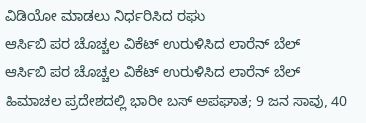ವಿಡಿಯೋ ಮಾಡಲು ನಿರ್ಧರಿಸಿದ ರಘು
ಆರ್ಸಿಬಿ ಪರ ಚೊಚ್ಚಲ ವಿಕೆಟ್ ಉರುಳಿಸಿದ ಲಾರೆನ್ ಬೆಲ್
ಆರ್ಸಿಬಿ ಪರ ಚೊಚ್ಚಲ ವಿಕೆಟ್ ಉರುಳಿಸಿದ ಲಾರೆನ್ ಬೆಲ್
ಹಿಮಾಚಲ ಪ್ರದೇಶದಲ್ಲಿ ಭಾರೀ ಬಸ್ ಅಪಘಾತ; 9 ಜನ ಸಾವು, 40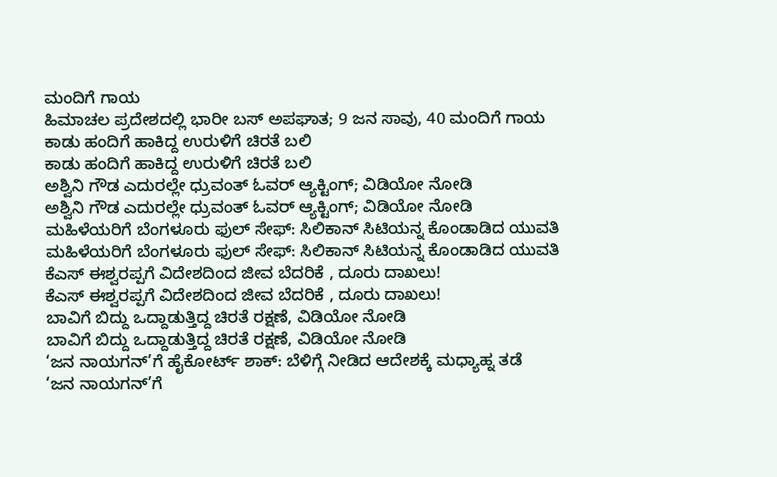ಮಂದಿಗೆ ಗಾಯ
ಹಿಮಾಚಲ ಪ್ರದೇಶದಲ್ಲಿ ಭಾರೀ ಬಸ್ ಅಪಘಾತ; 9 ಜನ ಸಾವು, 40 ಮಂದಿಗೆ ಗಾಯ
ಕಾಡು ಹಂದಿಗೆ ಹಾಕಿದ್ದ ಉರುಳಿಗೆ ಚಿರತೆ ಬಲಿ
ಕಾಡು ಹಂದಿಗೆ ಹಾಕಿದ್ದ ಉರುಳಿಗೆ ಚಿರತೆ ಬಲಿ
ಅಶ್ವಿನಿ ಗೌಡ ಎದುರಲ್ಲೇ ಧ್ರುವಂತ್ ಓವರ್ ಆ್ಯಕ್ಟಿಂಗ್; ವಿಡಿಯೋ ನೋಡಿ
ಅಶ್ವಿನಿ ಗೌಡ ಎದುರಲ್ಲೇ ಧ್ರುವಂತ್ ಓವರ್ ಆ್ಯಕ್ಟಿಂಗ್; ವಿಡಿಯೋ ನೋಡಿ
ಮಹಿಳೆಯರಿಗೆ ಬೆಂಗಳೂರು ಫುಲ್ ಸೇಫ್: ಸಿಲಿಕಾನ್ ಸಿಟಿಯನ್ನ ಕೊಂಡಾಡಿದ ಯುವತಿ
ಮಹಿಳೆಯರಿಗೆ ಬೆಂಗಳೂರು ಫುಲ್ ಸೇಫ್: ಸಿಲಿಕಾನ್ ಸಿಟಿಯನ್ನ ಕೊಂಡಾಡಿದ ಯುವತಿ
ಕೆಎಸ್‌ ಈಶ್ವರಪ್ಪಗೆ ವಿದೇಶದಿಂದ ಜೀವ ಬೆದರಿಕೆ , ದೂರು ದಾಖಲು!
ಕೆಎಸ್‌ ಈಶ್ವರಪ್ಪಗೆ ವಿದೇಶದಿಂದ ಜೀವ ಬೆದರಿಕೆ , ದೂರು ದಾಖಲು!
ಬಾವಿಗೆ ಬಿದ್ದು ಒದ್ದಾಡುತ್ತಿದ್ದ ಚಿರತೆ ರಕ್ಷಣೆ, ವಿಡಿಯೋ ನೋಡಿ
ಬಾವಿಗೆ ಬಿದ್ದು ಒದ್ದಾಡುತ್ತಿದ್ದ ಚಿರತೆ ರಕ್ಷಣೆ, ವಿಡಿಯೋ ನೋಡಿ
‘ಜನ ನಾಯಗನ್’ಗೆ ಹೈಕೋರ್ಟ್ ಶಾಕ್: ಬೆಳಿಗ್ಗೆ ನೀಡಿದ ಆದೇಶಕ್ಕೆ ಮಧ್ಯಾಹ್ನ ತಡೆ
‘ಜನ ನಾಯಗನ್’ಗೆ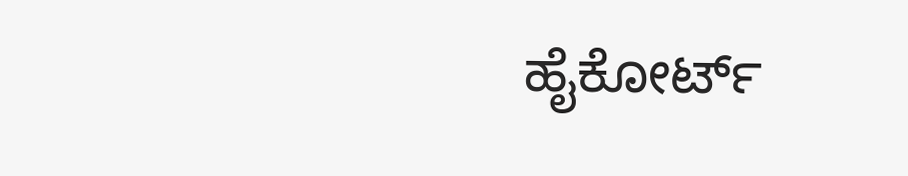ಹೈಕೋರ್ಟ್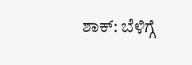ಶಾಕ್: ಬೆಳಿಗ್ಗೆ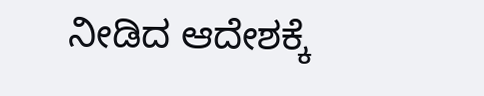ನೀಡಿದ ಆದೇಶಕ್ಕೆ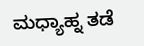ಮಧ್ಯಾಹ್ನ ತಡೆ